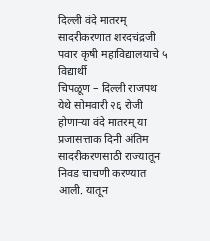दिल्ली वंदे मातरम् सादरीकरणात शरदचंद्रजी पवार कृषी महाविद्यालयाचे ५ विद्यार्थी
चिपळूण – दिल्ली राजपथ येथे सोमवारी २६ रोजी होणाऱ्या वंदे मातरम् या प्रजासत्ताक दिनी अंतिम सादरीकरणसाठी राज्यातून निवड चाचणी करण्यात आली. यातून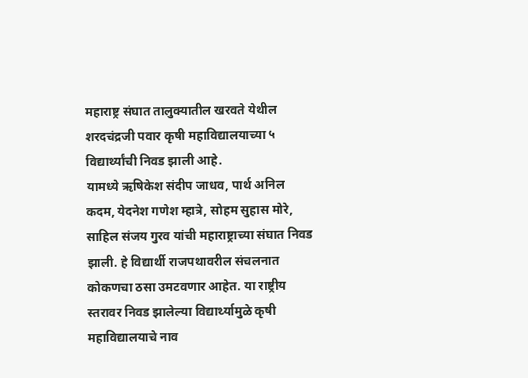महाराष्ट्र संघात तालुक्यातील खरवते येथील शरदचंद्रजी पवार कृषी महाविद्यालयाच्या ५ विद्यार्थ्यांची निवड झाली आहे.
यामध्ये ऋषिकेश संदीप जाधव, पार्थ अनिल कदम, येदनेश गणेश म्हात्रे, सोहम सुहास मोरे, साहिल संजय गुरव यांची महाराष्ट्राच्या संघात निवड झाली. हे विद्यार्थी राजपथावरील संचलनात कोकणचा ठसा उमटवणार आहेत. या राष्ट्रीय स्तरावर निवड झालेल्या विद्यार्थ्यामुळे कृषी महाविद्यालयाचे नाव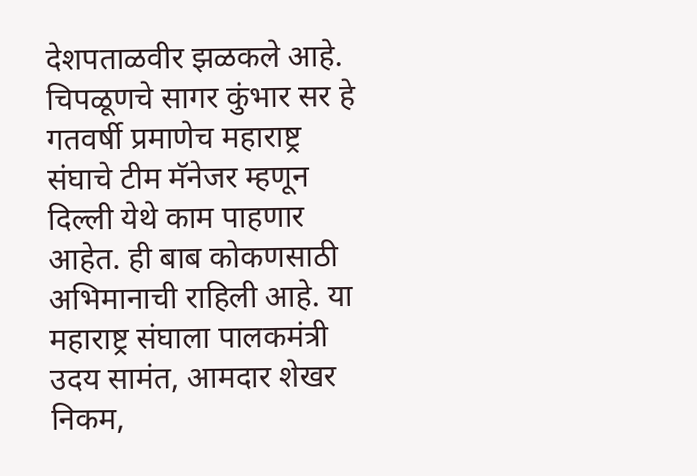देशपताळवीर झळकले आहे. चिपळूणचे सागर कुंभार सर हे गतवर्षी प्रमाणेच महाराष्ट्र संघाचे टीम मॅनेजर म्हणून दिल्ली येथे काम पाहणार आहेत. ही बाब कोकणसाठी अभिमानाची राहिली आहे. या महाराष्ट्र संघाला पालकमंत्री उदय सामंत, आमदार शेखर निकम,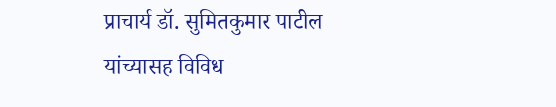प्राचार्य डॉ. सुमितकुमार पाटील यांच्यासह विविध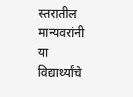स्तरातील मान्यवरांनी या विद्यार्थ्यांचे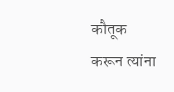कौतूक करून त्यांना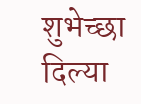शुभेच्छा दिल्या